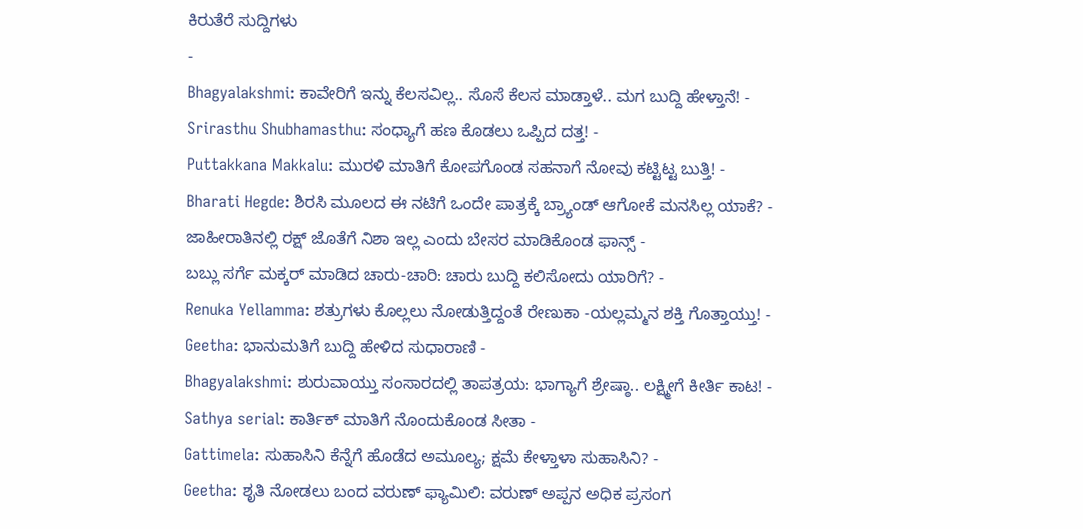ಕಿರುತೆರೆ ಸುದ್ದಿಗಳು
-
Bhagyalakshmi: ಕಾವೇರಿಗೆ ಇನ್ನು ಕೆಲಸವಿಲ್ಲ.. ಸೊಸೆ ಕೆಲಸ ಮಾಡ್ತಾಳೆ.. ಮಗ ಬುದ್ದಿ ಹೇಳ್ತಾನೆ! -
Srirasthu Shubhamasthu: ಸಂಧ್ಯಾಗೆ ಹಣ ಕೊಡಲು ಒಪ್ಪಿದ ದತ್ತ! -
Puttakkana Makkalu: ಮುರಳಿ ಮಾತಿಗೆ ಕೋಪಗೊಂಡ ಸಹನಾಗೆ ನೋವು ಕಟ್ಟಿಟ್ಟ ಬುತ್ತಿ! -
Bharati Hegde: ಶಿರಸಿ ಮೂಲದ ಈ ನಟಿಗೆ ಒಂದೇ ಪಾತ್ರಕ್ಕೆ ಬ್ರ್ಯಾಂಡ್ ಆಗೋಕೆ ಮನಸಿಲ್ಲ ಯಾಕೆ? -
ಜಾಹೀರಾತಿನಲ್ಲಿ ರಕ್ಷ್ ಜೊತೆಗೆ ನಿಶಾ ಇಲ್ಲ ಎಂದು ಬೇಸರ ಮಾಡಿಕೊಂಡ ಫಾನ್ಸ್ -
ಬಬ್ಲು ಸರ್ಗೆ ಮಕ್ಕರ್ ಮಾಡಿದ ಚಾರು-ಚಾರಿ: ಚಾರು ಬುದ್ದಿ ಕಲಿಸೋದು ಯಾರಿಗೆ? -
Renuka Yellamma: ಶತ್ರುಗಳು ಕೊಲ್ಲಲು ನೋಡುತ್ತಿದ್ದಂತೆ ರೇಣುಕಾ -ಯಲ್ಲಮ್ಮನ ಶಕ್ತಿ ಗೊತ್ತಾಯ್ತು! -
Geetha: ಭಾನುಮತಿಗೆ ಬುದ್ದಿ ಹೇಳಿದ ಸುಧಾರಾಣಿ -
Bhagyalakshmi: ಶುರುವಾಯ್ತು ಸಂಸಾರದಲ್ಲಿ ತಾಪತ್ರಯ: ಭಾಗ್ಯಾಗೆ ಶ್ರೇಷ್ಠಾ.. ಲಕ್ಷ್ಮೀಗೆ ಕೀರ್ತಿ ಕಾಟ! -
Sathya serial: ಕಾರ್ತಿಕ್ ಮಾತಿಗೆ ನೊಂದುಕೊಂಡ ಸೀತಾ -
Gattimela: ಸುಹಾಸಿನಿ ಕೆನ್ನೆಗೆ ಹೊಡೆದ ಅಮೂಲ್ಯ; ಕ್ಷಮೆ ಕೇಳ್ತಾಳಾ ಸುಹಾಸಿನಿ? -
Geetha: ಶೃತಿ ನೋಡಲು ಬಂದ ವರುಣ್ ಫ್ಯಾಮಿಲಿ: ವರುಣ್ ಅಪ್ಪನ ಅಧಿಕ ಪ್ರಸಂಗ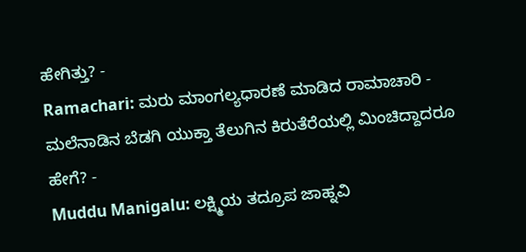ಹೇಗಿತ್ತು? -
Ramachari: ಮರು ಮಾಂಗಲ್ಯಧಾರಣೆ ಮಾಡಿದ ರಾಮಾಚಾರಿ -
ಮಲೆನಾಡಿನ ಬೆಡಗಿ ಯುಕ್ತಾ ತೆಲುಗಿನ ಕಿರುತೆರೆಯಲ್ಲಿ ಮಿಂಚಿದ್ದಾದರೂ ಹೇಗೆ? -
Muddu Manigalu: ಲಕ್ಷ್ಮಿಯ ತದ್ರೂಪ ಜಾಹ್ನವಿ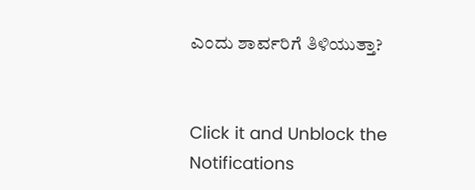ಎಂದು ಶಾರ್ವರಿಗೆ ತಿಳಿಯುತ್ತಾ?


Click it and Unblock the Notifications